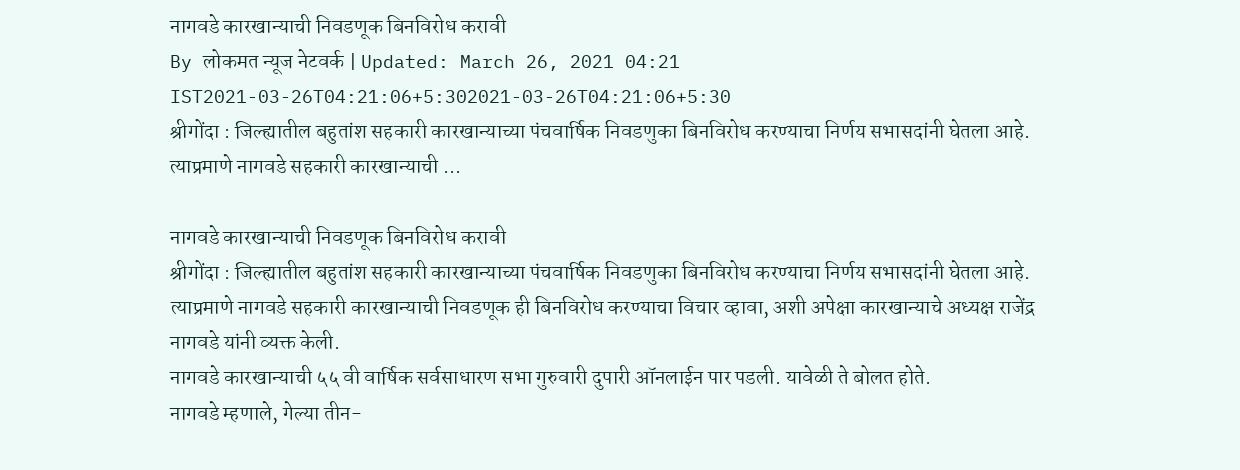नागवडे कारखान्याची निवडणूक बिनविरोध करावी
By लोकमत न्यूज नेटवर्क | Updated: March 26, 2021 04:21 IST2021-03-26T04:21:06+5:302021-03-26T04:21:06+5:30
श्रीगोंदा : जिल्ह्यातील बहुतांश सहकारी कारखान्याच्या पंचवार्षिक निवडणुका बिनविरोध करण्याचा निर्णय सभासदांनी घेतला आहे. त्याप्रमाणे नागवडे सहकारी कारखान्याची ...

नागवडे कारखान्याची निवडणूक बिनविरोध करावी
श्रीगोंदा : जिल्ह्यातील बहुतांश सहकारी कारखान्याच्या पंचवार्षिक निवडणुका बिनविरोध करण्याचा निर्णय सभासदांनी घेतला आहे. त्याप्रमाणे नागवडे सहकारी कारखान्याची निवडणूक ही बिनविरोध करण्याचा विचार व्हावा, अशी अपेक्षा कारखान्याचे अध्यक्ष राजेंद्र नागवडे यांनी व्यक्त केली.
नागवडे कारखान्याची ५५ वी वार्षिक सर्वसाधारण सभा गुरुवारी दुपारी ऑनलाईन पार पडली. यावेळी ते बोलत होते.
नागवडे म्हणाले, गेल्या तीन-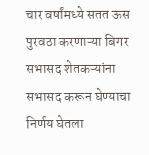चार वर्षांमध्ये सतत ऊस पुरवठा करणाऱ्या बिगर सभासद शेतकऱ्यांना सभासद करून घेण्याचा निर्णय घेतला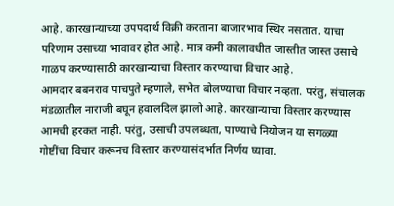आहे. कारखान्याच्या उपपदार्थ विक्री करताना बाजारभाव स्थिर नसतात. याचा परिणाम उसाच्या भावावर होत आहे. मात्र कमी कालावधीत जास्तीत जास्त उसाचे गाळप करण्यासाठी कारखान्याचा विस्तार करण्याचा विचार आहे.
आमदार बबनराव पाचपुते म्हणाले, सभेत बोलण्याचा विचार नव्हता. परंतु, संचालक मंडळातील नाराजी बघून हवालदिल झालो आहे. कारखान्याचा विस्तार करण्यास आमची हरकत नाही. परंतु, उसाची उपलब्धता, पाण्याचे नियोजन या सगळ्या गोष्टींचा विचार करूनच विस्तार करण्यासंदर्भात निर्णय घ्यावा.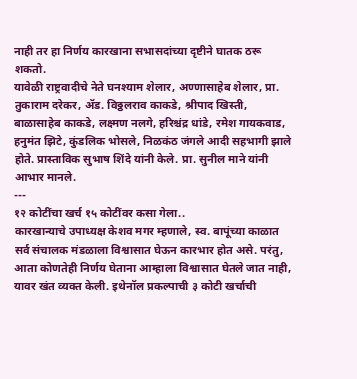नाही तर हा निर्णय कारखाना सभासदांच्या दृष्टीने घातक ठरू शकतो.
यावेळी राष्ट्रवादीचे नेते घनश्याम शेलार, अण्णासाहेब शेलार, प्रा. तुकाराम दरेकर, ॲड. विठ्ठलराव काकडे, श्रीपाद खिस्ती, बाळासाहेब काकडे, लक्ष्मण नलगे, हरिश्चंद्र धांडे, रमेश गायकवाड, हनुमंत झिटे, कुंडलिक भोसले, निळकंठ जंगले आदी सहभागी झाले होते. प्रास्ताविक सुभाष शिंदे यांनी केले. प्रा. सुनील माने यांनी आभार मानले.
---
१२ कोटींचा खर्च १५ कोटींवर कसा गेला..
कारखान्याचे उपाध्यक्ष केशव मगर म्हणाले, स्व. बापूंच्या काळात सर्व संचालक मंडळाला विश्वासात घेऊन कारभार होत असे. परंतु, आता कोणतेही निर्णय घेताना आम्हाला विश्वासात घेतले जात नाही, यावर खंत व्यक्त केली. इथेनॉल प्रकल्पाची ३ कोटी खर्चाची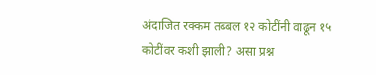अंदाजित रक्कम तब्बल १२ कोटींनी वाढून १५ कोटींवर कशी झाली? असा प्रश्न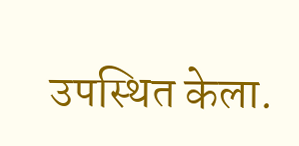उपस्थित केला.